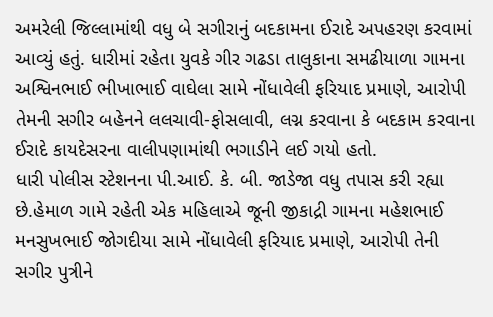અમરેલી જિલ્લામાંથી વધુ બે સગીરાનું બદકામના ઈરાદે અપહરણ કરવામાં આવ્યું હતું. ધારીમાં રહેતા યુવકે ગીર ગઢડા તાલુકાના સમઢીયાળા ગામના અશ્વિનભાઈ ભીખાભાઈ વાઘેલા સામે નોંધાવેલી ફરિયાદ પ્રમાણે, આરોપી તેમની સગીર બહેનને લલચાવી-ફોસલાવી, લગ્ન કરવાના કે બદકામ કરવાના ઈરાદે કાયદેસરના વાલીપણામાંથી ભગાડીને લઈ ગયો હતો.
ધારી પોલીસ સ્ટેશનના પી.આઈ. કે. બી. જાડેજા વધુ તપાસ કરી રહ્યા છે.હેમાળ ગામે રહેતી એક મહિલાએ જૂની જીકાદ્રી ગામના મહેશભાઈ મનસુખભાઈ જોગદીયા સામે નોંધાવેલી ફરિયાદ પ્રમાણે, આરોપી તેની સગીર પુત્રીને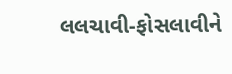લલચાવી-ફોસલાવીને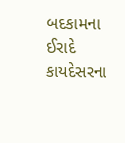બદકામના ઈરાદે કાયદેસરના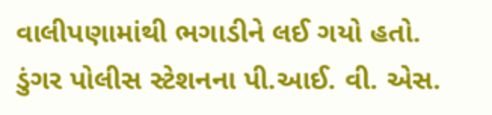વાલીપણામાંથી ભગાડીને લઈ ગયો હતો.
ડુંગર પોલીસ સ્ટેશનના પી.આઈ. વી. એસ.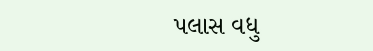પલાસ વધુ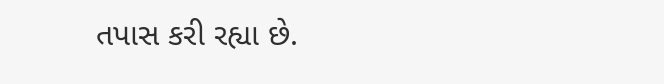તપાસ કરી રહ્યા છે.